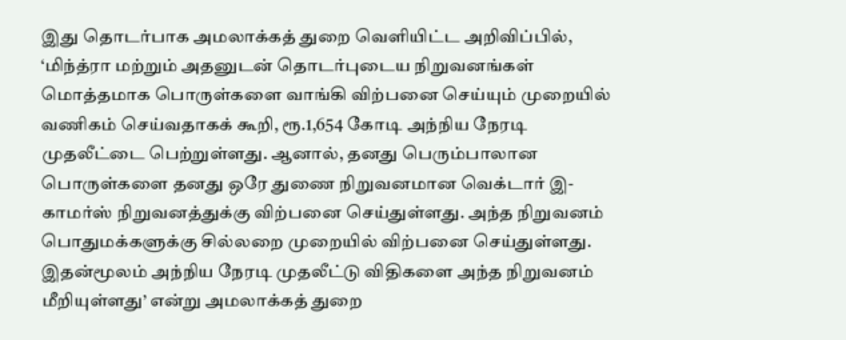இது தொடர்பாக அமலாக்கத் துறை வெளியிட்ட அறிவிப்பில், ‘மிந்த்ரா மற்றும் அதனுடன் தொடர்புடைய நிறுவனங்கள் மொத்தமாக பொருள்களை வாங்கி விற்பனை செய்யும் முறையில் வணிகம் செய்வதாகக் கூறி, ரூ.1,654 கோடி அந்நிய நேரடி முதலீட்டை பெற்றுள்ளது. ஆனால், தனது பெரும்பாலான பொருள்களை தனது ஒரே துணை நிறுவனமான வெக்டார் இ-காமர்ஸ் நிறுவனத்துக்கு விற்பனை செய்துள்ளது. அந்த நிறுவனம் பொதுமக்களுக்கு சில்லறை முறையில் விற்பனை செய்துள்ளது. இதன்மூலம் அந்நிய நேரடி முதலீட்டு விதிகளை அந்த நிறுவனம் மீறியுள்ளது’ என்று அமலாக்கத் துறை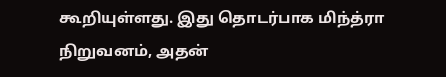கூறியுள்ளது. இது தொடர்பாக மிந்த்ரா நிறுவனம், அதன்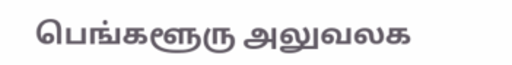பெங்களூரு அலுவலக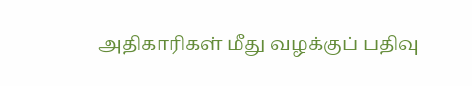அதிகாரிகள் மீது வழக்குப் பதிவு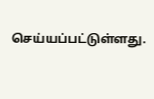செய்யப்பட்டுள்ளது.